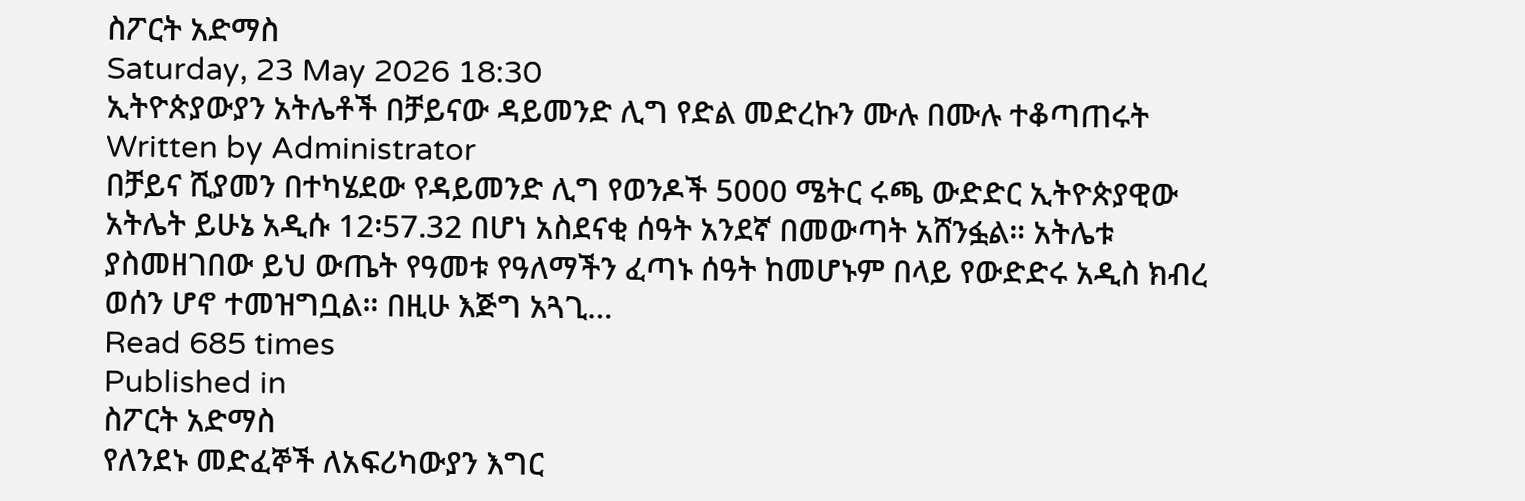ስፖርት አድማስ
Saturday, 23 May 2026 18:30
ኢትዮጵያውያን አትሌቶች በቻይናው ዳይመንድ ሊግ የድል መድረኩን ሙሉ በሙሉ ተቆጣጠሩት
Written by Administrator
በቻይና ሺያመን በተካሄደው የዳይመንድ ሊግ የወንዶች 5000 ሜትር ሩጫ ውድድር ኢትዮጵያዊው አትሌት ይሁኔ አዲሱ 12፡57.32 በሆነ አስደናቂ ሰዓት አንደኛ በመውጣት አሸንፏል። አትሌቱ ያስመዘገበው ይህ ውጤት የዓመቱ የዓለማችን ፈጣኑ ሰዓት ከመሆኑም በላይ የውድድሩ አዲስ ክብረ ወሰን ሆኖ ተመዝግቧል። በዚሁ እጅግ አጓጊ…
Read 685 times
Published in
ስፖርት አድማስ
የለንደኑ መድፈኞች ለአፍሪካውያን እግር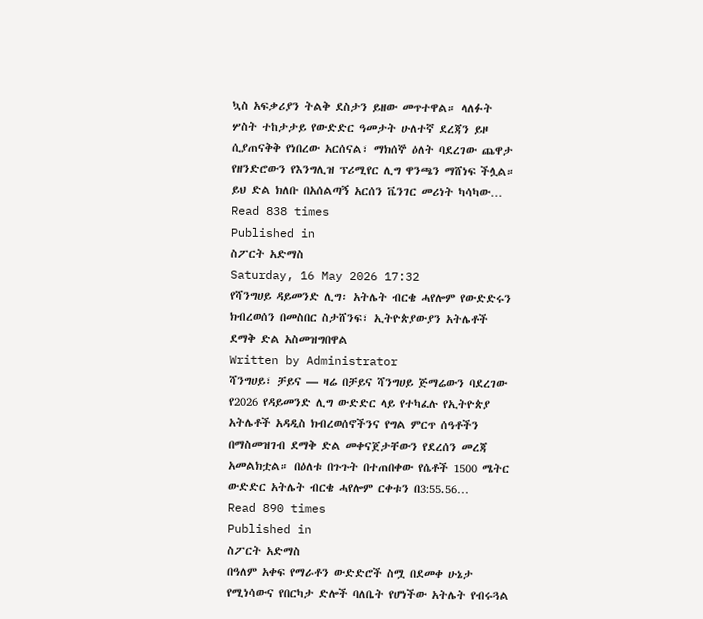ኳስ አፍቃሪያን ትልቅ ደስታን ይዘው መጥተዋል። ላለፉት ሦስት ተከታታይ የውድድር ዓመታት ሁለተኛ ደረጃን ይዞ ሲያጠናቅቅ የነበረው አርሰናል፣ ማክሰኞ ዕለት ባደረገው ጨዋታ የዘንድሮውን የእንግሊዝ ፕሪሚየር ሊግ ዋንጫን ማሸነፍ ችሏል። ይህ ድል ክለቡ በአሰልጣኝ አርሰን ቬንገር መሪነት ካሳካው…
Read 838 times
Published in
ስፖርት አድማስ
Saturday, 16 May 2026 17:32
የሻንግሀይ ዳይመንድ ሊግ፡ አትሌት ብርቄ ሓየሎም የውድድሩን ክብረወሰን በመስበር ስታሸንፍ፣ ኢትዮጵያውያን አትሌቶች ደማቅ ድል አስመዝግበዋል
Written by Administrator
ሻንግሀይ፣ ቻይና — ዛሬ በቻይና ሻንግሀይ ጅማሬውን ባደረገው የ2026 የዳይመንድ ሊግ ውድድር ላይ የተካፈሉ የኢትዮጵያ አትሌቶች አዳዲስ ክብረወሰኖችንና የግል ምርጥ ሰዓቶችን በማስመዝገብ ደማቅ ድል መቀናጀታቸውን የደረሰን መረጃ አመልክቷል። በዕለቱ በጉጉት በተጠበቀው የሴቶች 1500 ሜትር ውድድር አትሌት ብርቄ ሓየሎም ርቀቱን በ3:55.56…
Read 890 times
Published in
ስፖርት አድማስ
በዓለም አቀፍ የማራቶን ውድድሮች ስሟ በደመቀ ሁኔታ የሚነሳውና የበርካታ ድሎች ባለቤት የሆነችው አትሌት የብሩጓል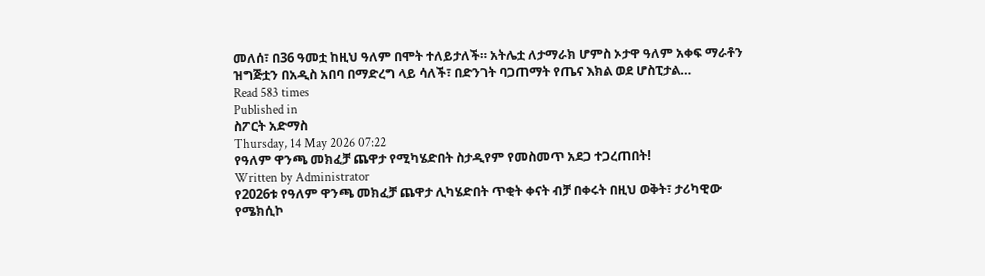መለሰ፣ በ36 ዓመቷ ከዚህ ዓለም በሞት ተለይታለች። አትሌቷ ለታማራክ ሆምስ ኦታዋ ዓለም አቀፍ ማራቶን ዝግጅቷን በአዲስ አበባ በማድረግ ላይ ሳለች፣ በድንገት ባጋጠማት የጤና እክል ወደ ሆስፒታል…
Read 583 times
Published in
ስፖርት አድማስ
Thursday, 14 May 2026 07:22
የዓለም ዋንጫ መክፈቻ ጨዋታ የሚካሄድበት ስታዲየም የመስመጥ አደጋ ተጋረጠበት!
Written by Administrator
የ2026ቱ የዓለም ዋንጫ መክፈቻ ጨዋታ ሊካሄድበት ጥቂት ቀናት ብቻ በቀሩት በዚህ ወቅት፣ ታሪካዊው የሜክሲኮ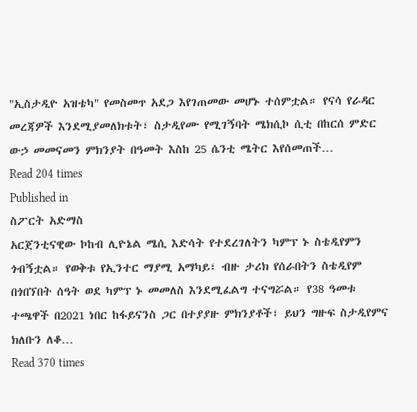"ኢስታዲዮ አዝቴካ" የመስመጥ አደጋ እየገጠመው መሆኑ ተሰምቷል። የናሳ የራዳር መረጃዎች እንደሚያመለክቱት፣ ስታዲየሙ የሚገኝባት ሜክሲኮ ሲቲ በከርሰ ምድር ውኃ መመናመን ምክንያት በዓመት እስከ 25 ሴንቲ ሜትር እየሰመጠች…
Read 204 times
Published in
ስፖርት አድማስ
አርጀንቲናዊው ኮከብ ሊዮኔል ሜሲ እድሳት የተደረገለትን ካምፕ ኑ ስቴዲየምን ጎብኝቷል። የወቅቱ የኢንተር ማያሚ አማካይ፣ ብዙ ታሪክ የሰራበትን ስቴዲየም በጎበኘበት ሰዓት ወደ ካምፕ ኑ መመለስ እንደሚፈልግ ተናግሯል። የ38 ዓመቱ ተጫዋች በ2021 ነበር ከፋይናንስ ጋር በተያያዙ ምክንያቶች፣ ይህን ግዙፍ ስታዲየምና ክለቡን ለቆ…
Read 370 times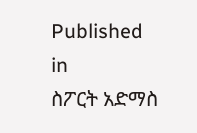Published in
ስፖርት አድማስ